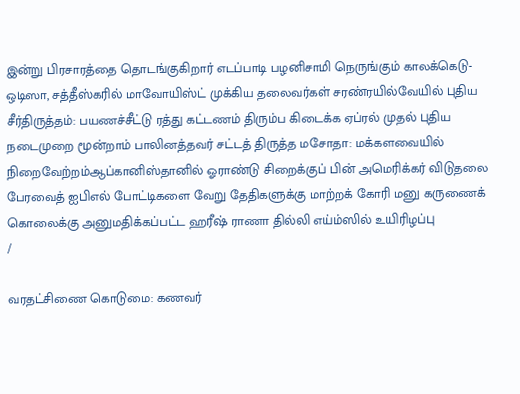இன்று பிரசாரத்தை தொடங்குகிறார் எடப்பாடி பழனிசாமி நெருங்கும் காலக்கெடு- ஒடிஸா, சத்தீஸ்கரில் மாவோயிஸ்ட் முக்கிய தலைவர்கள் சரண்ரயில்வேயில் புதிய சீர்திருத்தம்: பயணச்சீட்டு ரத்து கட்டணம் திரும்ப கிடைக்க ஏப்ரல் முதல் புதிய நடைமுறை மூன்றாம் பாலினத்தவர் சட்டத் திருத்த மசோதா: மக்களவையில் நிறைவேற்றம்ஆப்கானிஸ்தானில் ஓராண்டு சிறைக்குப் பின் அமெரிக்கர் விடுதலை பேரவைத் ஐபிஎல் போட்டிகளை வேறு தேதிகளுக்கு மாற்றக் கோரி மனு கருணைக் கொலைக்கு அனுமதிக்கப்பட்ட ஹரீஷ் ராணா தில்லி எய்ம்ஸில் உயிரிழப்பு
/

வரதட்சிணை கொடுமை: கணவர்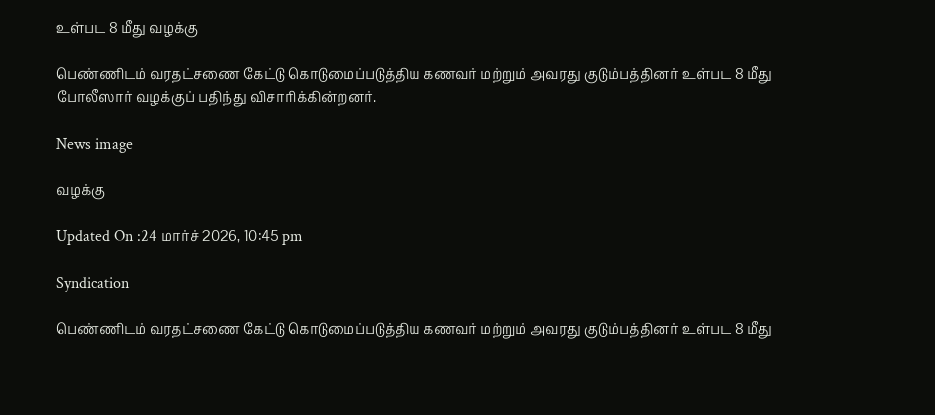உள்பட 8 மீது வழக்கு

பெண்ணிடம் வரதட்சணை கேட்டு கொடுமைப்படுத்திய கணவர் மற்றும் அவரது குடும்பத்தினர் உள்பட 8 மீது போலீஸார் வழக்குப் பதிந்து விசாரிக்கின்றனர்.

News image

வழக்கு

Updated On :24 மார்ச் 2026, 10:45 pm

Syndication

பெண்ணிடம் வரதட்சணை கேட்டு கொடுமைப்படுத்திய கணவர் மற்றும் அவரது குடும்பத்தினர் உள்பட 8 மீது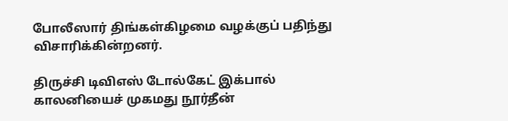போலீஸார் திங்கள்கிழமை வழக்குப் பதிந்து விசாரிக்கின்றனர்.

திருச்சி டிவிஎஸ் டோல்கேட் இக்பால் காலனியைச் முகமது நூர்தீன்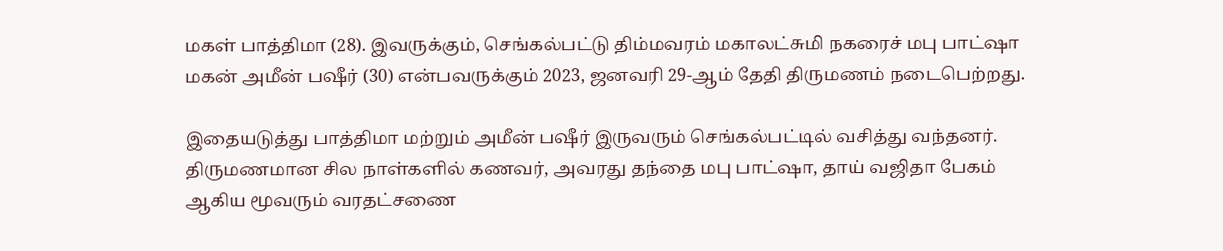மகள் பாத்திமா (28). இவருக்கும், செங்கல்பட்டு திம்மவரம் மகாலட்சுமி நகரைச் மபு பாட்ஷா மகன் அமீன் பஷீர் (30) என்பவருக்கும் 2023, ஜனவரி 29-ஆம் தேதி திருமணம் நடைபெற்றது.

இதையடுத்து பாத்திமா மற்றும் அமீன் பஷீர் இருவரும் செங்கல்பட்டில் வசித்து வந்தனர். திருமணமான சில நாள்களில் கணவர், அவரது தந்தை மபு பாட்ஷா, தாய் வஜிதா பேகம் ஆகிய மூவரும் வரதட்சணை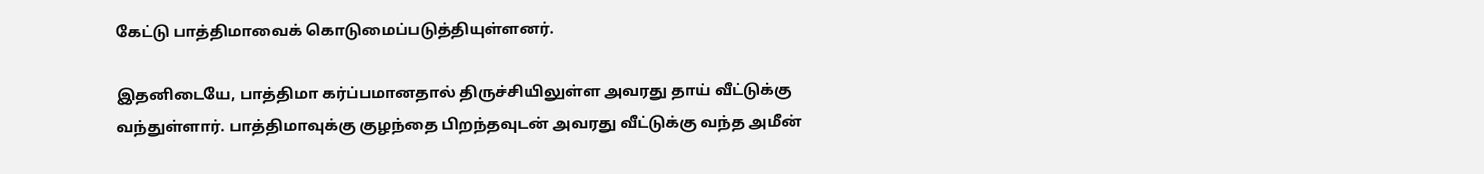கேட்டு பாத்திமாவைக் கொடுமைப்படுத்தியுள்ளனர்.

இதனிடையே, பாத்திமா கர்ப்பமானதால் திருச்சியிலுள்ள அவரது தாய் வீட்டுக்கு வந்துள்ளார். பாத்திமாவுக்கு குழந்தை பிறந்தவுடன் அவரது வீட்டுக்கு வந்த அமீன்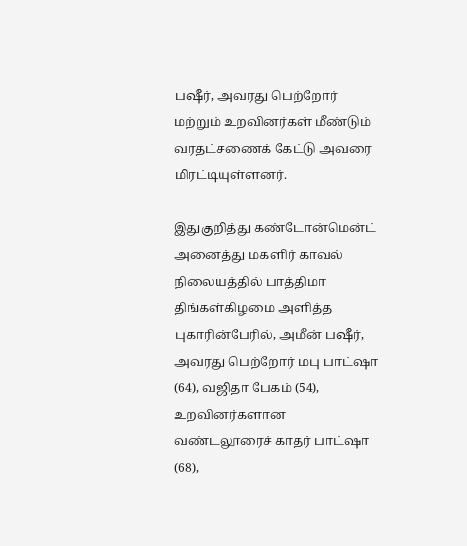பஷீர், அவரது பெற்றோர் மற்றும் உறவினர்கள் மீண்டும் வரதட்சணைக் கேட்டு அவரை மிரட்டியுள்ளனர்.

இதுகுறித்து கண்டோன்மென்ட் அனைத்து மகளிர் காவல் நிலையத்தில் பாத்திமா திங்கள்கிழமை அளித்த புகாரின்பேரில், அமீன் பஷீர், அவரது பெற்றோர் மபு பாட்ஷா (64), வஜிதா பேகம் (54), உறவினர்களான வண்டலூரைச் காதர் பாட்ஷா (68),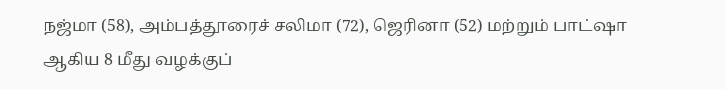நஜ்மா (58), அம்பத்தூரைச் சலிமா (72), ஜெரினா (52) மற்றும் பாட்ஷா ஆகிய 8 மீது வழக்குப்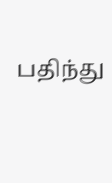பதிந்து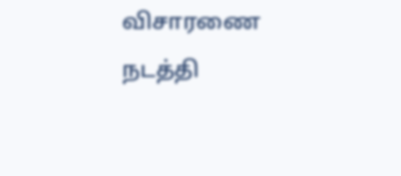விசாரணை நடத்தி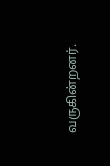வருகின்றனர்.